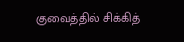குவைத்தில் சிக்கித்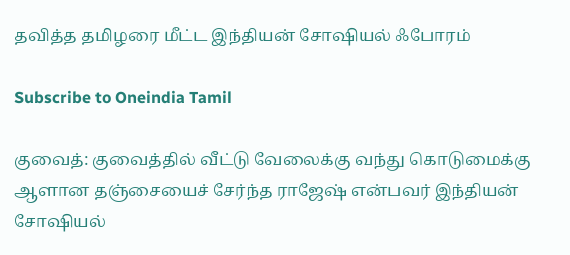தவித்த தமிழரை மீட்ட இந்தியன் சோஷியல் ஃபோரம்

Subscribe to Oneindia Tamil

குவைத்: குவைத்தில் வீட்டு வேலைக்கு வந்து கொடுமைக்கு ஆளான தஞ்சையைச் சேர்ந்த ராஜேஷ் என்பவர் இந்தியன் சோஷியல்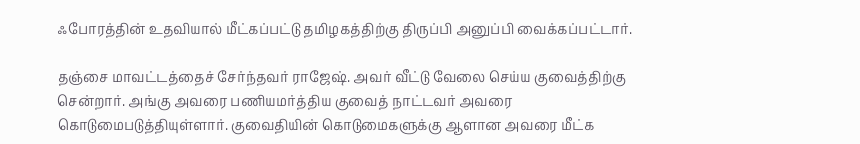ஃபோரத்தின் உதவியால் மீட்கப்பட்டு தமிழகத்திற்கு திருப்பி அனுப்பி வைக்கப்பட்டார்.

தஞ்சை மாவட்டத்தைச் சேர்ந்தவர் ராஜேஷ். அவர் வீட்டு வேலை செய்ய குவைத்திற்கு சென்றார். அங்கு அவரை பணியமர்த்திய குவைத் நாட்டவர் அவரை கொடுமைபடுத்தியுள்ளார். குவைதியின் கொடுமைகளுக்கு ஆளான அவரை மீட்க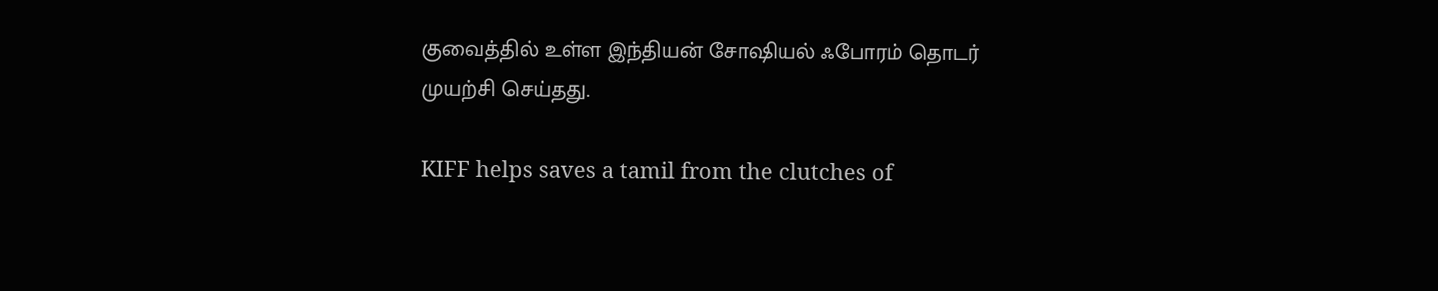குவைத்தில் உள்ள இந்தியன் சோஷியல் ஃபோரம் தொடர் முயற்சி செய்தது.

KIFF helps saves a tamil from the clutches of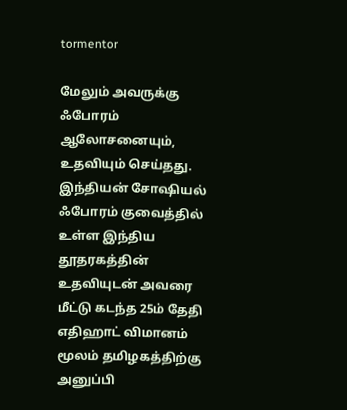tormentor

மேலும் அவருக்கு ஃபோரம் ஆலோசனையும், உதவியும் செய்தது. இந்தியன் சோஷியல் ஃபோரம் குவைத்தில் உள்ள இந்திய தூதரகத்தின் உதவியுடன் அவரை மீட்டு கடந்த 25ம் தேதி எதிஹாட் விமானம் மூலம் தமிழகத்திற்கு அனுப்பி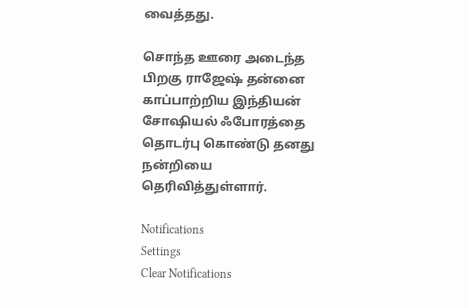வைத்தது.

சொந்த ஊரை அடைந்த பிறகு ராஜேஷ் தன்னை காப்பாற்றிய இந்தியன் சோஷியல் ஃபோரத்தை தொடர்பு கொண்டு தனது நன்றியை தெரிவித்துள்ளார்.

Notifications
Settings
Clear Notifications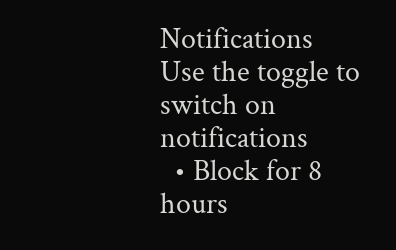Notifications
Use the toggle to switch on notifications
  • Block for 8 hours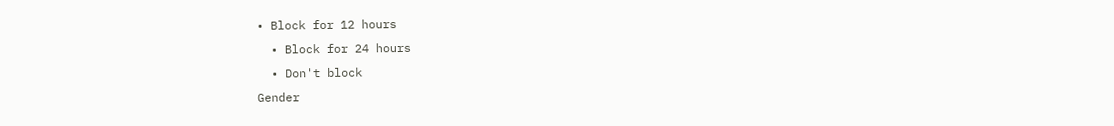• Block for 12 hours
  • Block for 24 hours
  • Don't block
Gender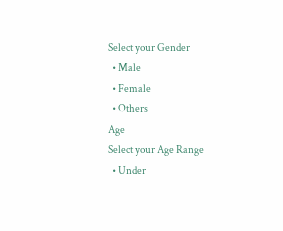Select your Gender
  • Male
  • Female
  • Others
Age
Select your Age Range
  • Under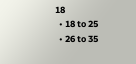18
  • 18 to 25
  • 26 to 35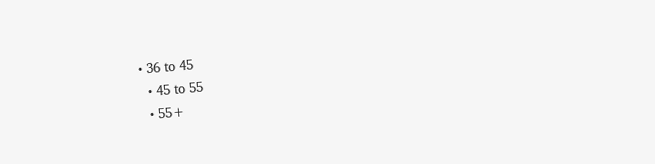• 36 to 45
  • 45 to 55
  • 55+